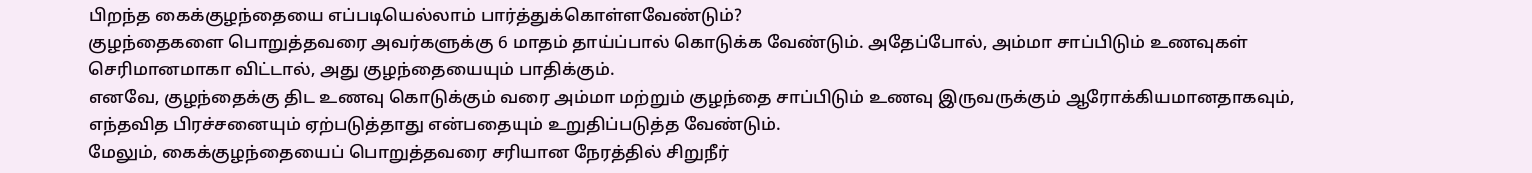பிறந்த கைக்குழந்தையை எப்படியெல்லாம் பார்த்துக்கொள்ளவேண்டும்?
குழந்தைகளை பொறுத்தவரை அவர்களுக்கு 6 மாதம் தாய்ப்பால் கொடுக்க வேண்டும். அதேப்போல், அம்மா சாப்பிடும் உணவுகள் செரிமானமாகா விட்டால், அது குழந்தையையும் பாதிக்கும்.
எனவே, குழந்தைக்கு திட உணவு கொடுக்கும் வரை அம்மா மற்றும் குழந்தை சாப்பிடும் உணவு இருவருக்கும் ஆரோக்கியமானதாகவும், எந்தவித பிரச்சனையும் ஏற்படுத்தாது என்பதையும் உறுதிப்படுத்த வேண்டும்.
மேலும், கைக்குழந்தையைப் பொறுத்தவரை சரியான நேரத்தில் சிறுநீர்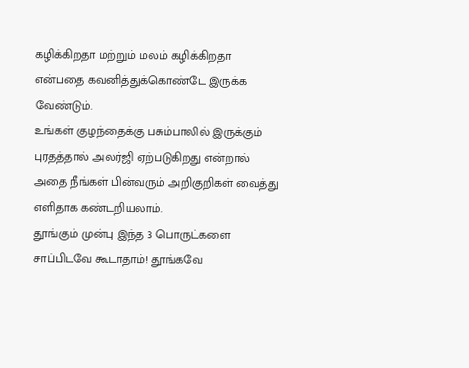கழிக்கிறதா மற்றும் மலம் கழிக்கிறதா என்பதை கவனித்துக்கொண்டே இருக்க வேண்டும்.
உங்கள் குழந்தைக்கு பசும்பாலில் இருக்கும் புரதத்தால் அலர்ஜி ஏற்படுகிறது என்றால் அதை நீங்கள் பின்வரும் அறிகுறிகள் வைத்து எளிதாக கண்டறியலாம்.
தூங்கும் முன்பு இந்த 3 பொருட்களை சாப்பிடவே கூடாதாம்! தூங்கவே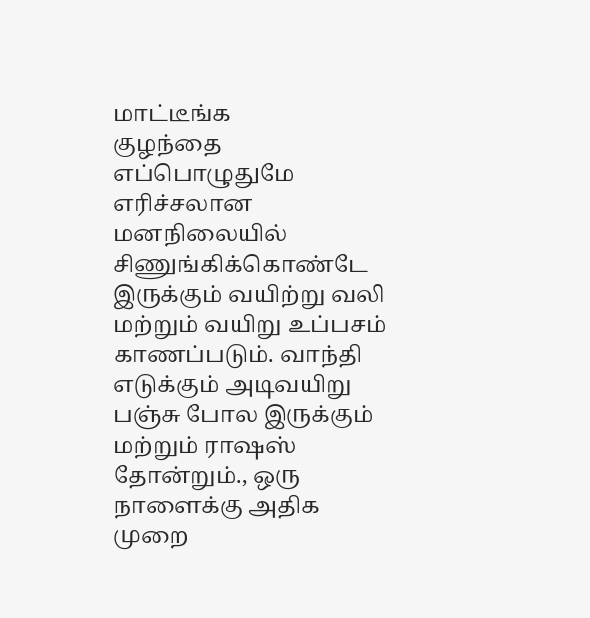மாட்டீங்க
குழந்தை எப்பொழுதுமே எரிச்சலான மனநிலையில் சிணுங்கிக்கொண்டே இருக்கும் வயிற்று வலி மற்றும் வயிறு உப்பசம் காணப்படும். வாந்தி எடுக்கும் அடிவயிறு பஞ்சு போல இருக்கும் மற்றும் ராஷஸ் தோன்றும்., ஒரு நாளைக்கு அதிக முறை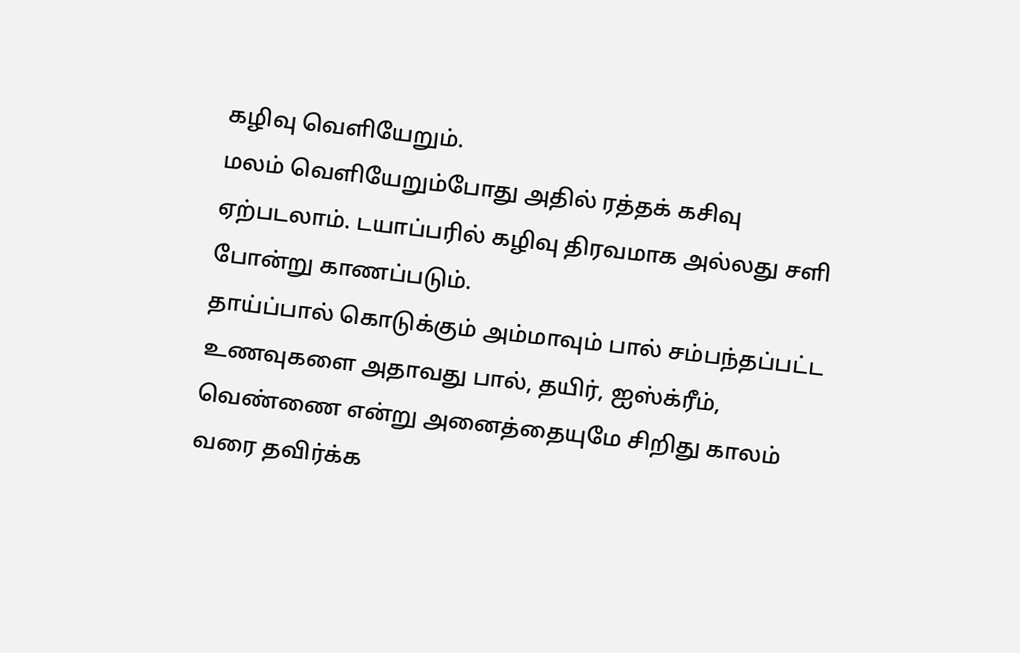கழிவு வெளியேறும்.
மலம் வெளியேறும்போது அதில் ரத்தக் கசிவு ஏற்படலாம். டயாப்பரில் கழிவு திரவமாக அல்லது சளி போன்று காணப்படும்.
தாய்ப்பால் கொடுக்கும் அம்மாவும் பால் சம்பந்தப்பட்ட உணவுகளை அதாவது பால், தயிர், ஐஸ்க்ரீம், வெண்ணை என்று அனைத்தையுமே சிறிது காலம் வரை தவிர்க்க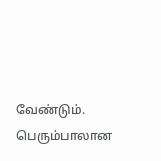வேண்டும்.
பெரும்பாலான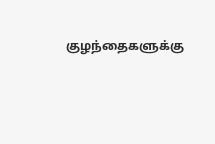குழந்தைகளுக்கு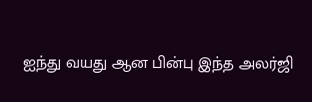ஐந்து வயது ஆன பின்பு இந்த அலர்ஜி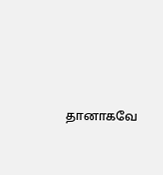தானாகவே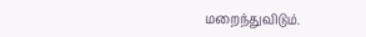மறைந்துவிடும்.